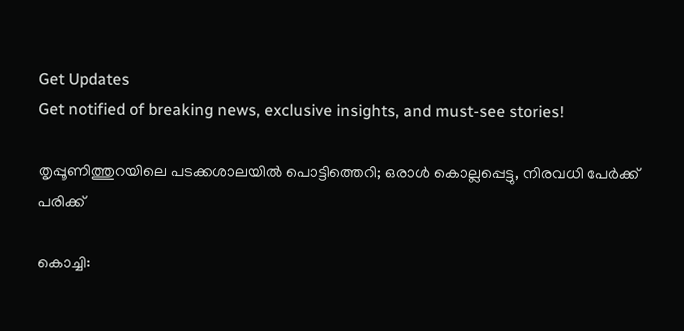Get Updates
Get notified of breaking news, exclusive insights, and must-see stories!

തൃപ്പൂണിത്തുറയിലെ പടക്കശാലയില്‍ പൊട്ടിത്തെറി; ഒരാള്‍ കൊല്ലപ്പെട്ടു, നിരവധി പേര്‍ക്ക് പരിക്ക്

കൊച്ചി: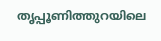തൃപ്പൂണിത്തുറയിലെ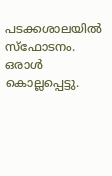പടക്കശാലയില്‍ സ്‌ഫോടനം. ഒരാള്‍ കൊല്ലപ്പെട്ടു.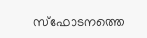സ്‌ഫോടനത്തെ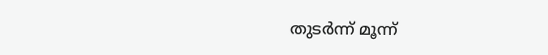തുടര്‍ന്ന് മൂന്ന്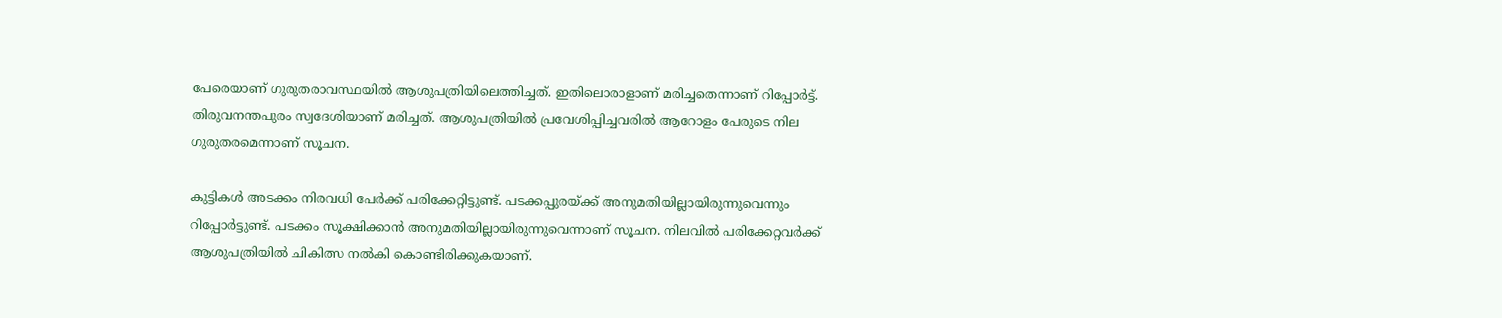പേരെയാണ് ഗുരുതരാവസ്ഥയില്‍ ആശുപത്രിയിലെത്തിച്ചത്. ഇതിലൊരാളാണ് മരിച്ചതെന്നാണ് റിപ്പോര്‍ട്ട്. തിരുവനന്തപുരം സ്വദേശിയാണ് മരിച്ചത്. ആശുപത്രിയില്‍ പ്രവേശിപ്പിച്ചവരില്‍ ആറോളം പേരുടെ നില ഗുരുതരമെന്നാണ് സൂചന.

കുട്ടികള്‍ അടക്കം നിരവധി പേര്‍ക്ക് പരിക്കേറ്റിട്ടുണ്ട്. പടക്കപ്പുരയ്ക്ക് അനുമതിയില്ലായിരുന്നുവെന്നും റിപ്പോര്‍ട്ടുണ്ട്. പടക്കം സൂക്ഷിക്കാന്‍ അനുമതിയില്ലായിരുന്നുവെന്നാണ് സൂചന. നിലവില്‍ പരിക്കേറ്റവര്‍ക്ക് ആശുപത്രിയില്‍ ചികിത്സ നല്‍കി കൊണ്ടിരിക്കുകയാണ്.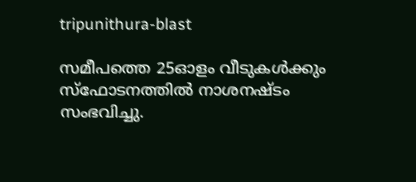tripunithura-blast

സമീപത്തെ 25ഓളം വീടുകള്‍ക്കും സ്‌ഫോടനത്തില്‍ നാശനഷ്ടം സംഭവിച്ചു.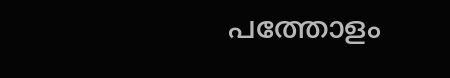പത്തോളം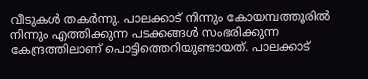വീടുകള്‍ തകര്‍ന്നു. പാലക്കാട് നിന്നും കോയമ്പത്തൂരില്‍ നിന്നും എത്തിക്കുന്ന പടക്കങ്ങള്‍ സംഭരിക്കുന്ന കേന്ദ്രത്തിലാണ് പൊട്ടിത്തെറിയുണ്ടായത്. പാലക്കാട്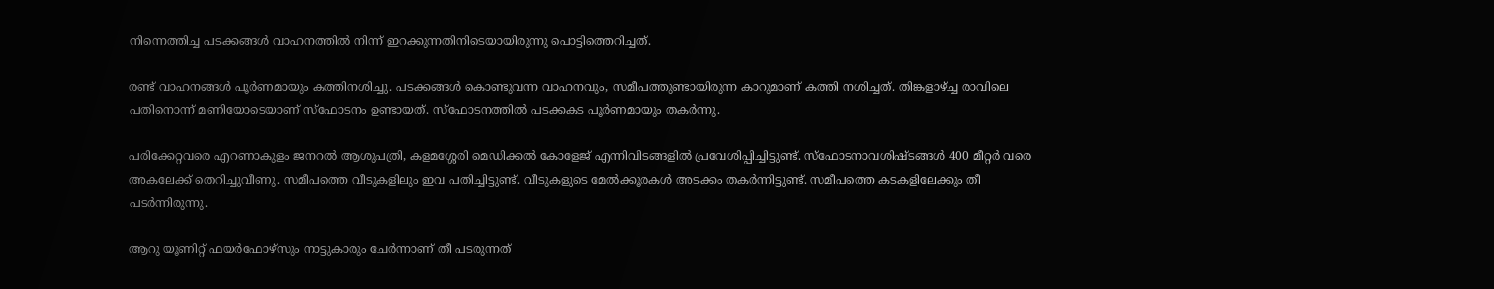നിന്നെത്തിച്ച പടക്കങ്ങള്‍ വാഹനത്തില്‍ നിന്ന് ഇറക്കുന്നതിനിടെയായിരുന്നു പൊട്ടിത്തെറിച്ചത്.

രണ്ട് വാഹനങ്ങള്‍ പൂര്‍ണമായും കത്തിനശിച്ചു. പടക്കങ്ങള്‍ കൊണ്ടുവന്ന വാഹനവും, സമീപത്തുണ്ടായിരുന്ന കാറുമാണ് കത്തി നശിച്ചത്. തിങ്കളാഴ്ച്ച രാവിലെ പതിനൊന്ന് മണിയോടെയാണ് സ്‌ഫോടനം ഉണ്ടായത്. സ്‌ഫോടനത്തില്‍ പടക്കകട പൂര്‍ണമായും തകര്‍ന്നു.

പരിക്കേറ്റവരെ എറണാകുളം ജനറല്‍ ആശുപത്രി, കളമശ്ശേരി മെഡിക്കല്‍ കോളേജ് എന്നിവിടങ്ങളില്‍ പ്രവേശിപ്പിച്ചിട്ടുണ്ട്. സ്‌ഫോടനാവശിഷ്ടങ്ങള്‍ 400 മീറ്റര്‍ വരെ അകലേക്ക് തെറിച്ചുവീണു. സമീപത്തെ വീടുകളിലും ഇവ പതിച്ചിട്ടുണ്ട്. വീടുകളുടെ മേല്‍ക്കൂരകള്‍ അടക്കം തകര്‍ന്നിട്ടുണ്ട്. സമീപത്തെ കടകളിലേക്കും തീ പടര്‍ന്നിരുന്നു.

ആറു യൂണിറ്റ് ഫയര്‍ഫോഴ്‌സും നാട്ടുകാരും ചേര്‍ന്നാണ് തീ പടരുന്നത്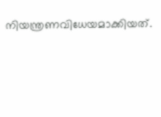നിയന്ത്രണവിധേയമാക്കിയത്.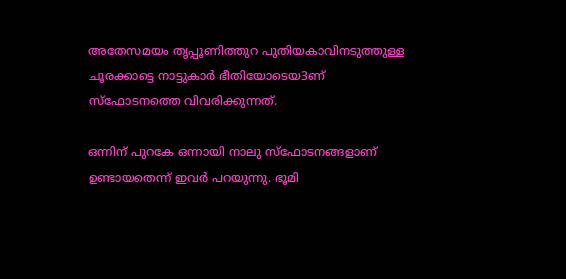അതേസമയം തൃപ്പൂണിത്തുറ പുതിയകാവിനടുത്തുള്ള ചൂരക്കാട്ടെ നാട്ടുകാര്‍ ഭീതിയോടെയ3ണ് സ്‌ഫോടനത്തെ വിവരിക്കുന്നത്.

ഒന്നിന് പുറകേ ഒന്നായി നാലു സ്‌ഫോടനങ്ങളാണ് ഉണ്ടായതെന്ന് ഇവര്‍ പറയുന്നു. ഭൂമി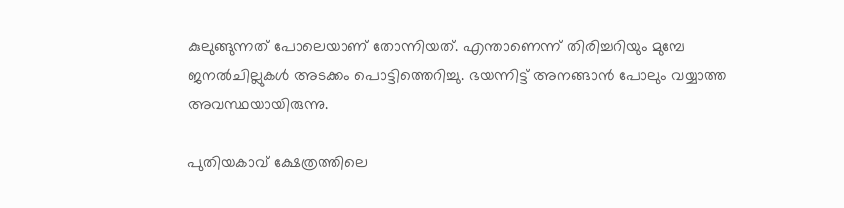കുലുങ്ങുന്നത് പോലെയാണ് തോന്നിയത്. എന്താണെന്ന് തിരിച്ചറിയും മുമ്പേ ജനല്‍ചില്ലുകള്‍ അടക്കം പൊട്ടിത്തെറിച്ചു. ഭയന്നിട്ട് അനങ്ങാന്‍ പോലും വയ്യാത്ത അവസ്ഥയായിരുന്നു.

പുതിയകാവ് ക്ഷേത്രത്തിലെ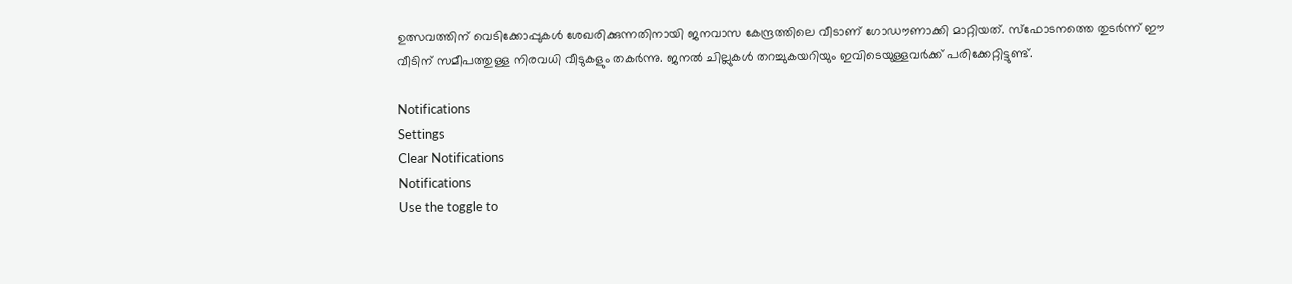ഉത്സവത്തിന് വെടിക്കോപ്പുകള്‍ ശേഖരിക്കുന്നതിനായി ജനവാസ കേന്ദ്രത്തിലെ വീടാണ് ഗോഡൗണാക്കി മാറ്റിയത്. സ്‌ഫോടനത്തെ തുടര്‍ന്ന് ഈ വീടിന് സമീപത്തുള്ള നിരവധി വീടുകളും തകര്‍ന്നു. ജനല്‍ ചില്ലുകള്‍ തറച്ചുകയറിയും ഇവിടെയുള്ളവര്‍ക്ക് പരിക്കേറ്റിട്ടുണ്ട്.

Notifications
Settings
Clear Notifications
Notifications
Use the toggle to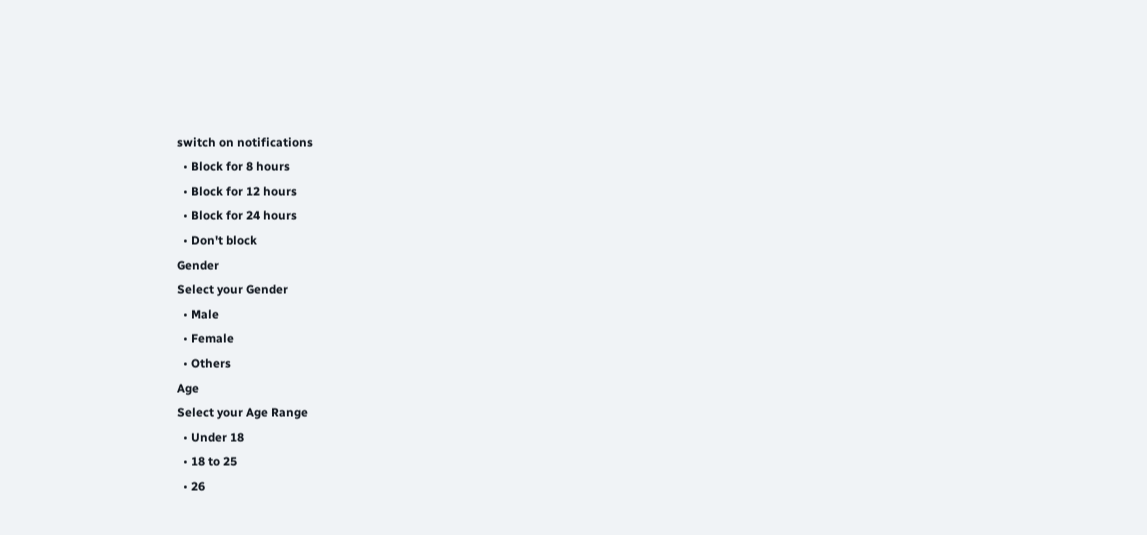switch on notifications
  • Block for 8 hours
  • Block for 12 hours
  • Block for 24 hours
  • Don't block
Gender
Select your Gender
  • Male
  • Female
  • Others
Age
Select your Age Range
  • Under 18
  • 18 to 25
  • 26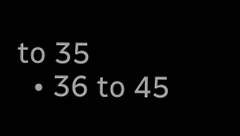to 35
  • 36 to 45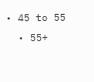• 45 to 55
  • 55+